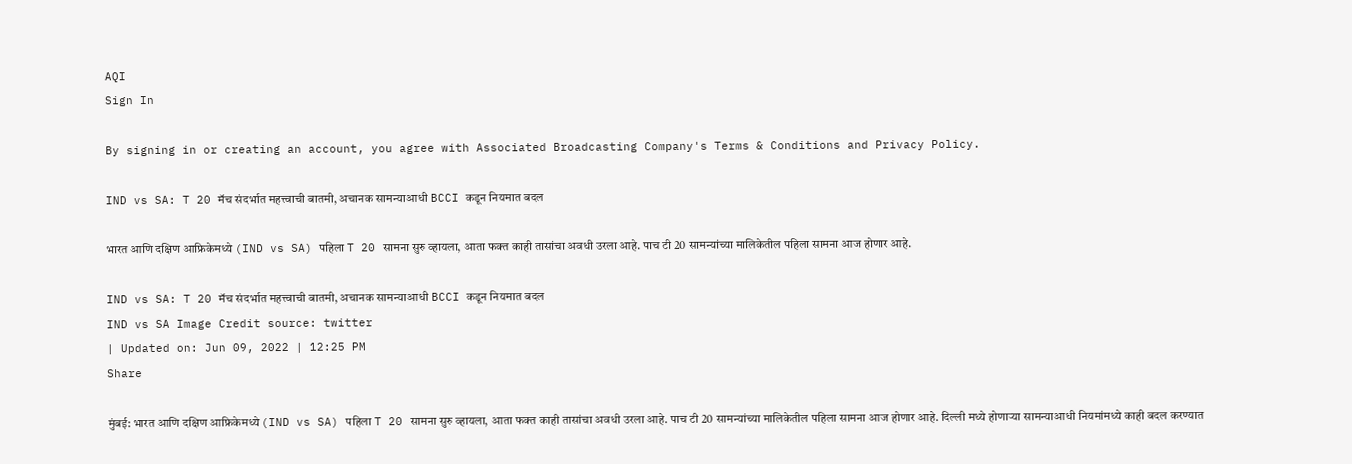AQI
Sign In

By signing in or creating an account, you agree with Associated Broadcasting Company's Terms & Conditions and Privacy Policy.

IND vs SA: T 20 मॅच संदर्भात महत्त्वाची बातमी, अचानक सामन्याआधी BCCI कडून नियमात बदल

भारत आणि दक्षिण आफ्रिकेमध्ये (IND vs SA) पहिला T 20 सामना सुरु व्हायला, आता फक्त काही तासांचा अवधी उरला आहे. पाच टी 20 सामन्यांच्या मालिकेतील पहिला सामना आज होणार आहे.

IND vs SA: T 20 मॅच संदर्भात महत्त्वाची बातमी, अचानक सामन्याआधी BCCI कडून नियमात बदल
IND vs SA Image Credit source: twitter
| Updated on: Jun 09, 2022 | 12:25 PM
Share

मुंबई: भारत आणि दक्षिण आफ्रिकेमध्ये (IND vs SA) पहिला T 20 सामना सुरु व्हायला, आता फक्त काही तासांचा अवधी उरला आहे. पाच टी 20 सामन्यांच्या मालिकेतील पहिला सामना आज होणार आहे. दिल्ली मध्ये होणाऱ्या सामन्याआधी नियमांमध्ये काही बदल करण्यात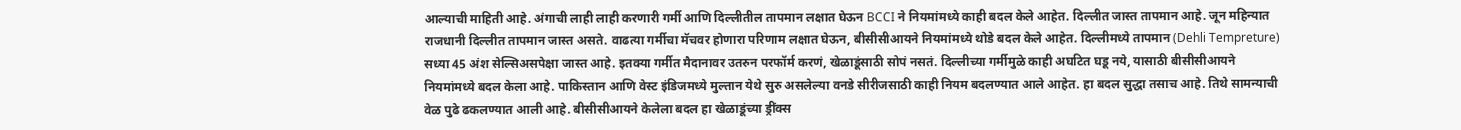आल्याची माहिती आहे. अंगाची लाही लाही करणारी गर्मी आणि दिल्लीतील तापमान लक्षात घेऊन BCCI ने नियमांमध्ये काही बदल केले आहेत. दिल्लीत जास्त तापमान आहे. जून महिन्यात राजधानी दिल्लीत तापमान जास्त असते. वाढत्या गर्मीचा मॅचवर होणारा परिणाम लक्षात घेऊन, बीसीसीआयने नियमांमध्ये थोडे बदल केले आहेत. दिल्लीमध्ये तापमान (Dehli Tempreture) सध्या 45 अंश सेल्सिअसपेक्षा जास्त आहे. इतक्या गर्मीत मैदानावर उतरुन परफॉर्म करणं, खेळाडूंसाठी सोपं नसतं. दिल्लीच्या गर्मीमुळे काही अघटित घडू नये, यासाठी बीसीसीआयने नियमांमध्ये बदल केला आहे. पाकिस्तान आणि वेस्ट इंडिजमध्ये मुल्तान येथे सुरु असलेल्या वनडे सीरीजसाठी काही नियम बदलण्यात आले आहेत. हा बदल सुद्धा तसाच आहे. तिथे सामन्याची वेळ पुढे ढकलण्यात आली आहे. बीसीसीआयने केलेला बदल हा खेळाडूंच्या ड्रींक्स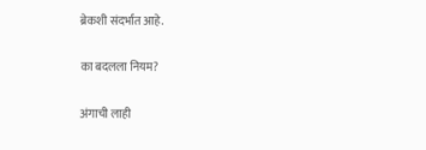ब्रेकशी संदर्भात आहे.

का बदलला नियम?

अंगाची लाही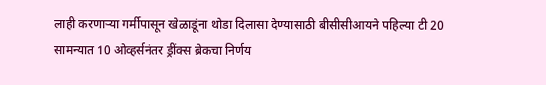लाही करणाऱ्या गर्मीपासून खेळाडूंना थोडा दिलासा देण्यासाठी बीसीसीआयने पहिल्या टी 20 सामन्यात 10 ओव्हर्सनंतर ड्रींक्स ब्रेकचा निर्णय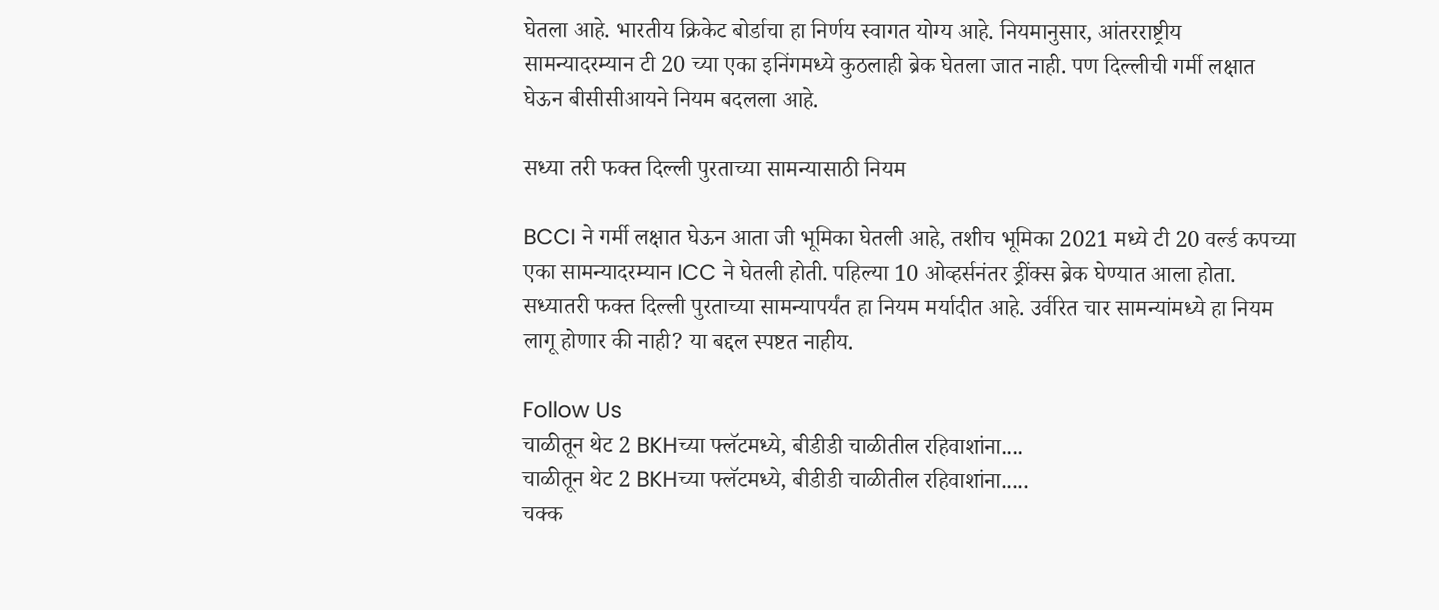घेतला आहे. भारतीय क्रिकेट बोर्डाचा हा निर्णय स्वागत योग्य आहे. नियमानुसार, आंतरराष्ट्रीय सामन्यादरम्यान टी 20 च्या एका इनिंगमध्ये कुठलाही ब्रेक घेतला जात नाही. पण दिल्लीची गर्मी लक्षात घेऊन बीसीसीआयने नियम बदलला आहे.

सध्या तरी फक्त दिल्ली पुरताच्या सामन्यासाठी नियम

BCCI ने गर्मी लक्षात घेऊन आता जी भूमिका घेतली आहे, तशीच भूमिका 2021 मध्ये टी 20 वर्ल्ड कपच्या एका सामन्यादरम्यान ICC ने घेतली होती. पहिल्या 10 ओव्हर्सनंतर ड्रींक्स ब्रेक घेण्यात आला होता. सध्यातरी फक्त दिल्ली पुरताच्या सामन्यापर्यंत हा नियम मर्यादीत आहे. उर्वरित चार सामन्यांमध्ये हा नियम लागू होणार की नाही? या बद्दल स्पष्टत नाहीय.

Follow Us
चाळीतून थेट 2 BKHच्या फ्लॅटमध्ये, बीडीडी चाळीतील रहिवाशांना....
चाळीतून थेट 2 BKHच्या फ्लॅटमध्ये, बीडीडी चाळीतील रहिवाशांना.....
चक्क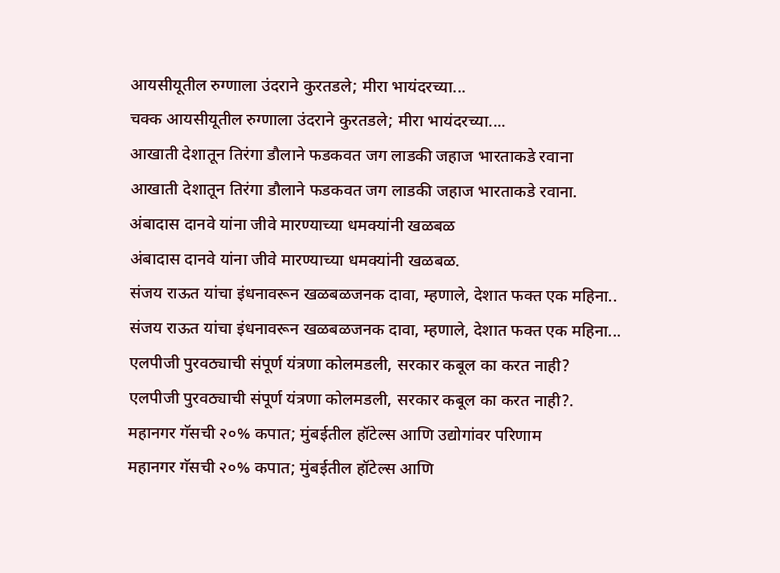आयसीयूतील रुग्णाला उंदराने कुरतडले; मीरा भायंदरच्या...
चक्क आयसीयूतील रुग्णाला उंदराने कुरतडले; मीरा भायंदरच्या....
आखाती देशातून तिरंगा डौलाने फडकवत जग लाडकी जहाज भारताकडे रवाना
आखाती देशातून तिरंगा डौलाने फडकवत जग लाडकी जहाज भारताकडे रवाना.
अंबादास दानवे यांना जीवे मारण्याच्या धमक्यांनी खळबळ
अंबादास दानवे यांना जीवे मारण्याच्या धमक्यांनी खळबळ.
संजय राऊत यांचा इंधनावरून खळबळजनक दावा, म्हणाले, देशात फक्त एक महिना..
संजय राऊत यांचा इंधनावरून खळबळजनक दावा, म्हणाले, देशात फक्त एक महिना...
एलपीजी पुरवठ्याची संपूर्ण यंत्रणा कोलमडली, सरकार कबूल का करत नाही?
एलपीजी पुरवठ्याची संपूर्ण यंत्रणा कोलमडली, सरकार कबूल का करत नाही?.
महानगर गॅसची २०% कपात; मुंबईतील हॉटेल्स आणि उद्योगांवर परिणाम
महानगर गॅसची २०% कपात; मुंबईतील हॉटेल्स आणि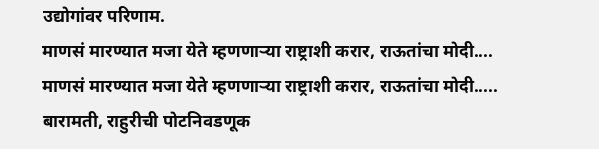उद्योगांवर परिणाम.
माणसं मारण्यात मजा येते म्हणणाऱ्या राष्ट्राशी करार, राऊतांचा मोदी....
माणसं मारण्यात मजा येते म्हणणाऱ्या राष्ट्राशी करार, राऊतांचा मोदी.....
बारामती, राहुरीची पोटनिवडणूक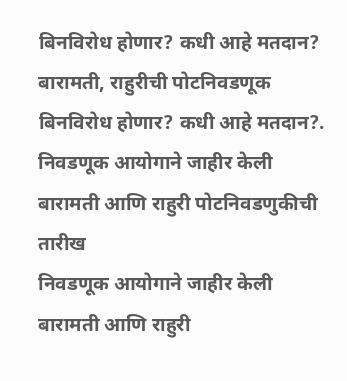बिनविरोध होणार? कधी आहे मतदान?
बारामती, राहुरीची पोटनिवडणूक बिनविरोध होणार? कधी आहे मतदान?.
निवडणूक आयोगाने जाहीर केली बारामती आणि राहुरी पोटनिवडणुकीची तारीख
निवडणूक आयोगाने जाहीर केली बारामती आणि राहुरी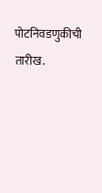पोटनिवडणुकीची तारीख.